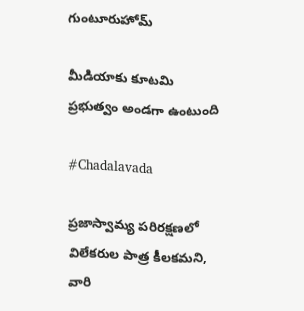గుంటూరుహోమ్

మీడియాకు కూటమి ప్రభుత్వం అండగా ఉంటుంది

#Chadalavada

ప్రజాస్వామ్య పరిరక్షణలో విలేకరుల పాత్ర కీలకమని, వారి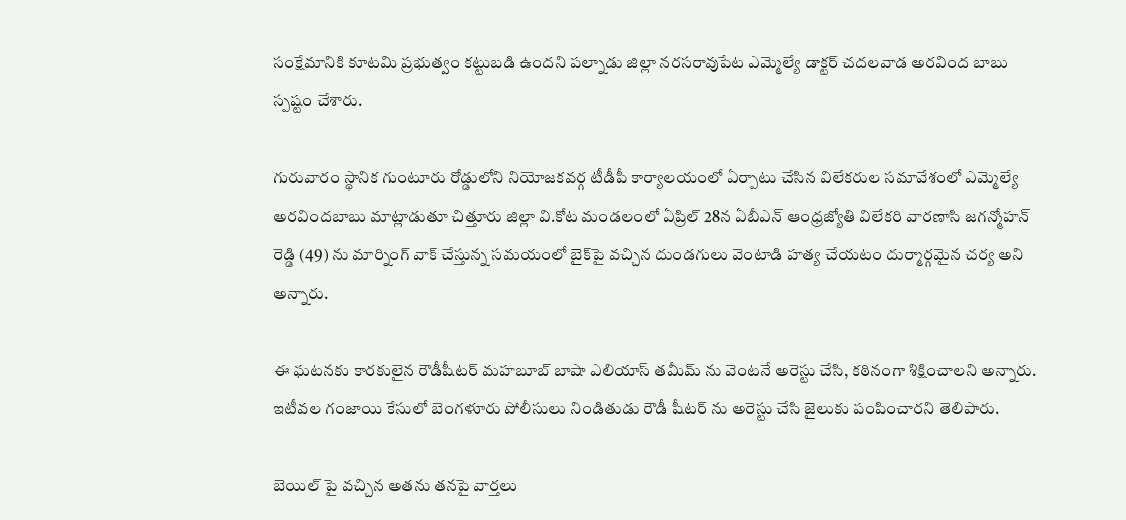సంక్షేమానికి కూటమి ప్రభుత్వం కట్టుబడి ఉందని పల్నాడు జిల్లా నరసరావుపేట ఎమ్మెల్యే డాక్టర్ చదలవాడ అరవింద బాబు స్పష్టం చేశారు.

గురువారం స్థానిక గుంటూరు రోడ్డులోని నియోజకవర్గ టీడీపీ కార్యాలయంలో ఏర్పాటు చేసిన విలేకరుల సమావేశంలో ఎమ్మెల్యే అరవిందబాబు మాట్లాడుతూ చిత్తూరు జిల్లా వి.కోట మండలంలో ఏప్రిల్ 28న ఏబీఎన్ ఆంధ్రజ్యోతి విలేకరి వారణాసి జగన్మోహన్ రెడ్డి (49) ను మార్నింగ్ వాక్ చేస్తున్న సమయంలో బైక్‌పై వచ్చిన దుండగులు వెంటాడి హత్య చేయటం దుర్మార్గమైన చర్య అని అన్నారు.

ఈ ఘటనకు కారకులైన రౌడీషీటర్ మహబూబ్ బాషా ఎలియాస్ తమీమ్ ను వెంటనే అరెస్టు చేసి, కఠినంగా శిక్షించాలని అన్నారు. ఇటీవల గంజాయి కేసులో బెంగళూరు పోలీసులు నిండితుడు రౌడీ షీటర్ ను అరెస్టు చేసి జైలుకు పంపించారని తెలిపారు.

బెయిల్ పై వచ్చిన అతను తనపై వార్తలు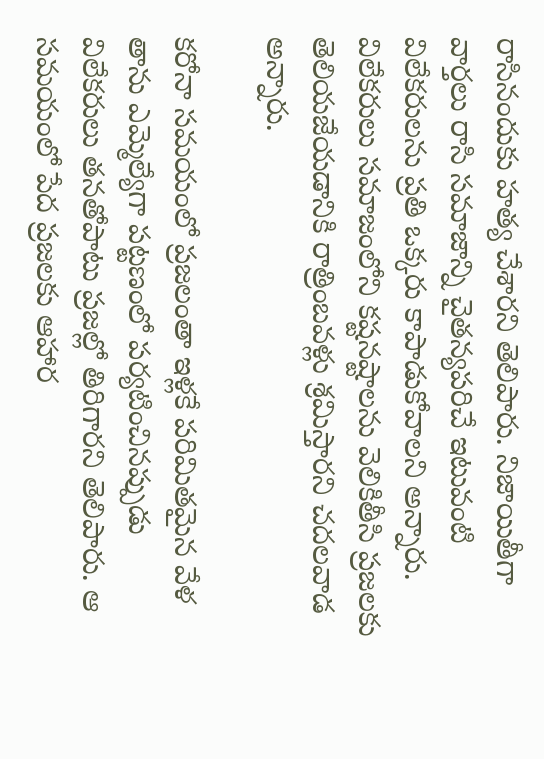రాసినందుకు హత్య చేశారని తెలిపారు. నిజాయితీగా వార్తలు రాసి సమాజాన్ని చైతన్యపరిచే ఇటువంటి విలేకరులను ప్రతి ఒక్కరు కాపాడుకోవాలని అన్నారు. విలేకరులు సమాజంలోని కష్టనష్టాలను వెలికితీసి ప్రజలకు తెలియజేయడానికి రాత్రింబవళ్లు శ్రమిస్తారని చదలవాడ అన్నారు.

కరోనా సమయంలో ప్రజలంతా ఇళ్లకే పరిమితమైన వేళ తాను ఎమ్మెల్యేగా పట్టణంలో పర్యటించినప్పుడు విలేకరులు తనతోపాటు ప్రజల్లో తిరిగారని తెలిపారు. ఆ సమయంలో పేద ప్రజలకు ఆహార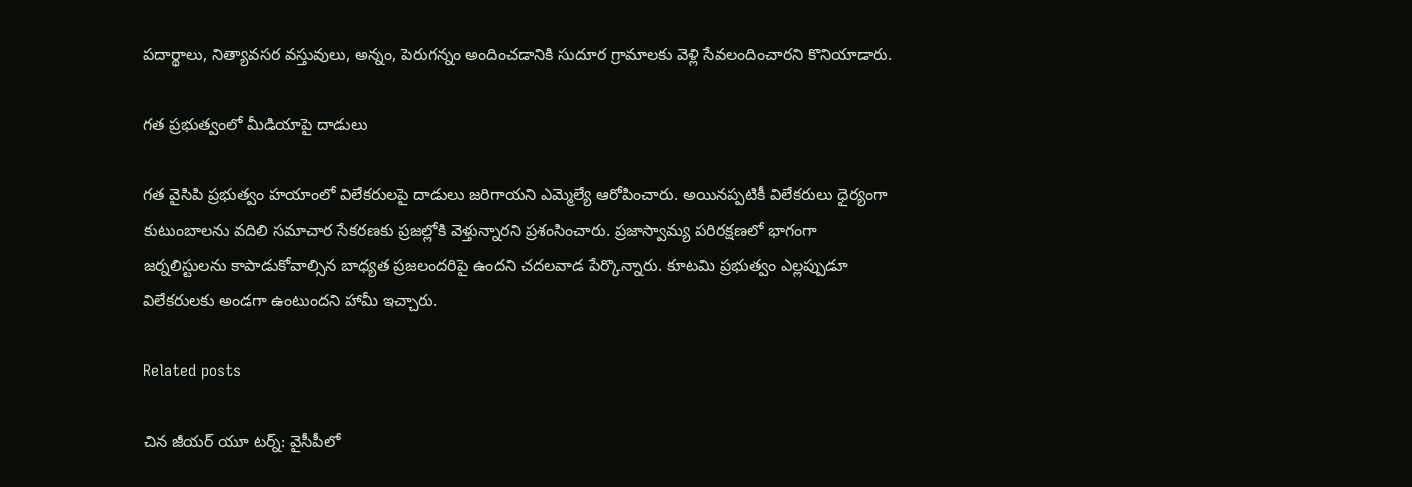పదార్థాలు, నిత్యావసర వస్తువులు, అన్నం, పెరుగన్నం అందించడానికి సుదూర గ్రామాలకు వెళ్లి సేవలందించారని కొనియాడారు.

గత ప్రభుత్వంలో మీడియాపై దాడులు

గత వైసిపి ప్రభుత్వం హయాంలో విలేకరులపై దాడులు జరిగాయని ఎమ్మెల్యే ఆరోపించారు. అయినప్పటికీ విలేకరులు ధైర్యంగా కుటుంబాలను వదిలి సమాచార సేకరణకు ప్రజల్లోకి వెళ్తున్నారని ప్రశంసించారు. ప్రజాస్వామ్య పరిరక్షణలో భాగంగా జర్నలిస్టులను కాపాడుకోవాల్సిన బాధ్యత ప్రజలందరిపై ఉందని చదలవాడ పేర్కొన్నారు. కూటమి ప్రభుత్వం ఎల్లప్పుడూ విలేకరులకు అండగా ఉంటుందని హామీ ఇచ్చారు.

Related posts

చిన జీయర్‌ యూ టర్న్: వైసీపీలో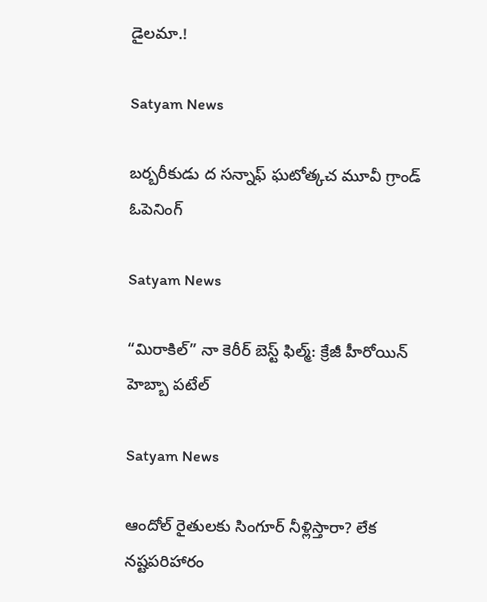డైలమా.!

Satyam News

బర్బరీకుడు ద సన్నాఫ్ ఘటోత్కచ మూవీ గ్రాండ్ ఓపెనింగ్

Satyam News

“మిరాకిల్” నా కెరీర్ బెస్ట్ ఫిల్మ్: క్రేజీ హీరోయిన్ హెబ్బా పటేల్

Satyam News

ఆందోల్ రైతులకు సింగూర్ నీళ్లిస్తారా? లేక నష్టపరిహారం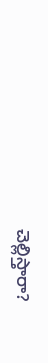చెల్లిస్తారా?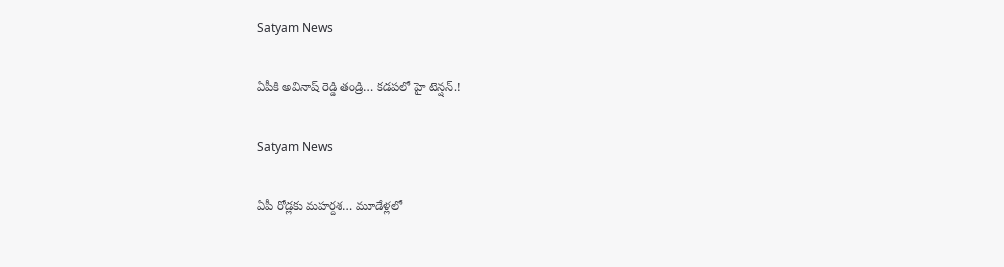Satyam News

ఏపీకి అవినాష్ రెడ్డి తండ్రి… కడపలో హై టెన్షన్‌.!

Satyam News

ఏపీ రోడ్లకు మహర్దశ… మూడేళ్లలో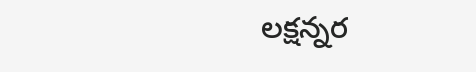లక్షన్నర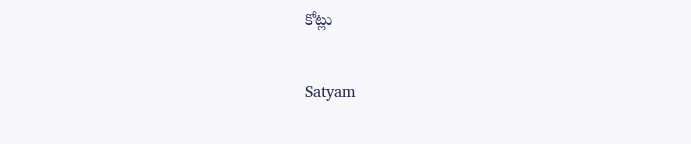కోట్లు

Satyam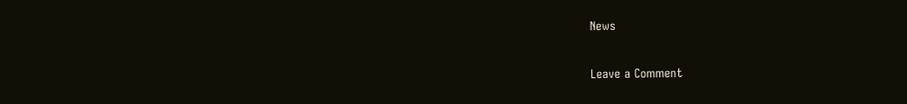News

Leave a Comment